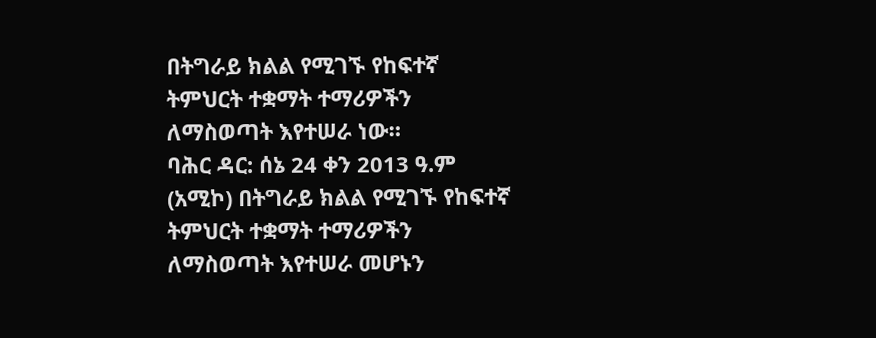በትግራይ ክልል የሚገኙ የከፍተኛ ትምህርት ተቋማት ተማሪዎችን ለማስወጣት እየተሠራ ነው።
ባሕር ዳር: ሰኔ 24 ቀን 2013 ዓ.ም (አሚኮ) በትግራይ ክልል የሚገኙ የከፍተኛ ትምህርት ተቋማት ተማሪዎችን ለማስወጣት እየተሠራ መሆኑን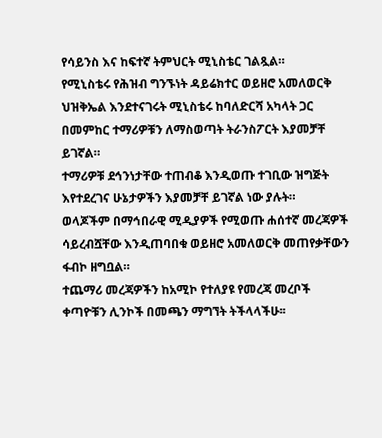የሳይንስ እና ከፍተኛ ትምህርት ሚኒስቴር ገልጿል።
የሚኒስቴሩ የሕዝብ ግንኙነት ዳይሬክተር ወይዘሮ አመለወርቅ ህዝቅኤል እንደተናገሩት ሚኒስቴሩ ከባለድርሻ አካላት ጋር በመምከር ተማሪዎቹን ለማስወጣት ትራንስፖርት እያመቻቸ ይገኛል።
ተማሪዎቹ ደኅንነታቸው ተጠብቆ እንዲወጡ ተገቢው ዝግጅት እየተደረገና ሁኔታዎችን እያመቻቸ ይገኛል ነው ያሉት።
ወላጆችም በማኅበራዊ ሚዲያዎች የሚወጡ ሐሰተኛ መረጃዎች ሳይረብሿቸው እንዲጠባበቁ ወይዘሮ አመለወርቅ መጠየቃቸውን ፋብኮ ዘግቧል።
ተጨማሪ መረጃዎችን ከአሚኮ የተለያዩ የመረጃ መረቦች ቀጣዮቹን ሊንኮች በመጫን ማግኘት ትችላላችሁ፡፡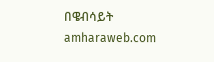በዌብሳይት amharaweb.com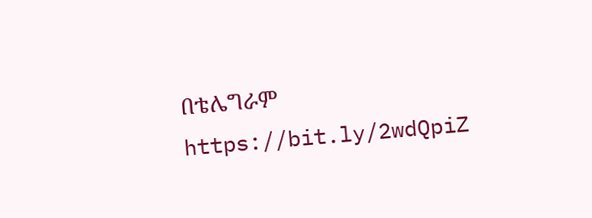በቴሌግራም https://bit.ly/2wdQpiZ